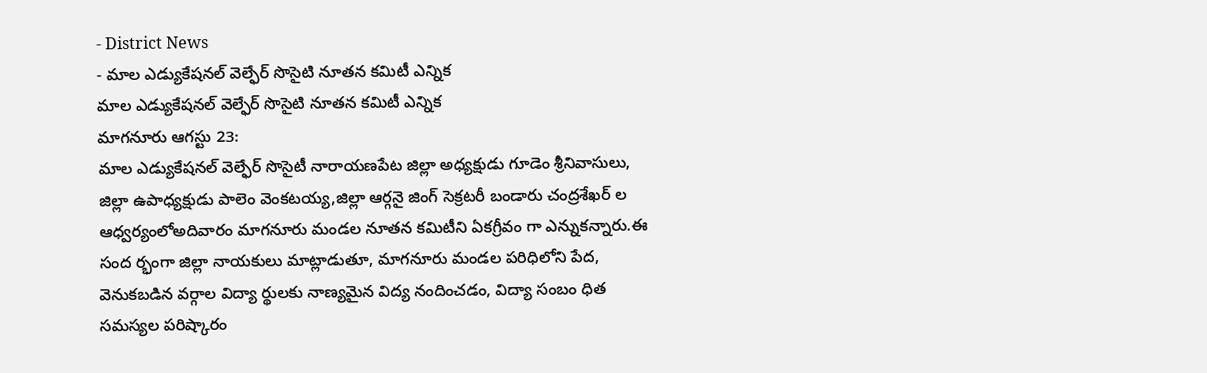- District News
- మాల ఎడ్యుకేషనల్ వెల్ఫేర్ సొసైటి నూతన కమిటీ ఎన్నిక
మాల ఎడ్యుకేషనల్ వెల్ఫేర్ సొసైటి నూతన కమిటీ ఎన్నిక
మాగనూరు ఆగస్టు 23:
మాల ఎడ్యుకేషనల్ వెల్ఫేర్ సొసైటీ నారాయణపేట జిల్లా అధ్యక్షుడు గూడెం శ్రీనివాసులు, జిల్లా ఉపాధ్యక్షుడు పాలెం వెంకటయ్య,జిల్లా ఆర్గనై జింగ్ సెక్రటరీ బండారు చంద్రశేఖర్ ల ఆధ్వర్యంలోఅదివారం మాగనూరు మండల నూతన కమిటీని ఏకగ్రీవం గా ఎన్నుకన్నారు.ఈ సంద ర్భంగా జిల్లా నాయకులు మాట్లాడుతూ, మాగనూరు మండల పరిధిలోని పేద, వెనుకబడిన వర్గాల విద్యా ర్థులకు నాణ్యమైన విద్య నందించడం, విద్యా సంబం ధిత సమస్యల పరిష్కారం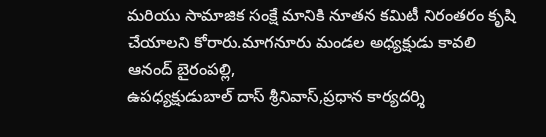మరియు సామాజిక సంక్షే మానికి నూతన కమిటీ నిరంతరం కృషి చేయాలని కోరారు.మాగనూరు మండల అధ్యక్షుడు కావలి ఆనంద్ బైరంపల్లి,
ఉపధ్యక్షుడుబాల్ దాస్ శ్రీనివాస్,ప్రధాన కార్యదర్శి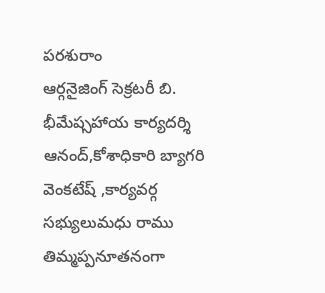పరశురాం
ఆర్గనైజింగ్ సెక్రటరీ బి. భీమేష్సహాయ కార్యదర్శి ఆనంద్,కోశాధికారి బ్యాగరి వెంకటేష్ ,కార్యవర్గ సభ్యులుమధు రాము తిమ్మప్పనూతనంగా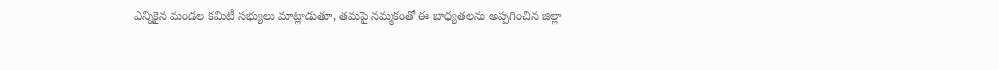ఎన్నికైన మండల కమిటీ సభ్యులు మాట్లాడుతూ, తమపై నమ్మకంతో ఈ బాధ్యతలను అప్పగించిన జిల్లా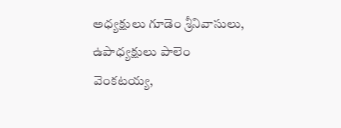అధ్యక్షులు గూడెం శ్రీనివాసులు, ఉపాధ్యక్షులు పాలెం వెంకటయ్య,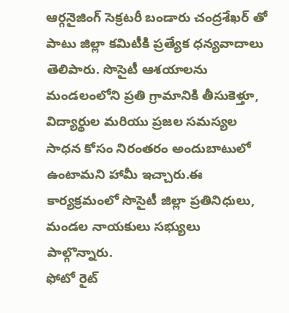ఆర్గనైజింగ్ సెక్రటరీ బండారు చంద్రశేఖర్ తో పాటు జిల్లా కమిటీకి ప్రత్యేక ధన్యవాదాలు తెలిపారు. సొసైటీ ఆశయాలను మండలంలోని ప్రతి గ్రామానికి తీసుకెళ్తూ, విద్యార్థుల మరియు ప్రజల సమస్యల సాధన కోసం నిరంతరం అందుబాటులో ఉంటామని హామీ ఇచ్చారు.ఈ కార్యక్రమంలో సొసైటీ జిల్లా ప్రతినిధులు, మండల నాయకులు సభ్యులు పాల్గొన్నారు.
ఫోటో రైట్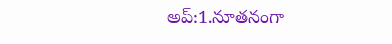అప్:1.నూతనంగా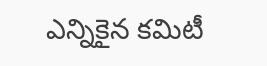ఎన్నికైన కమిటీ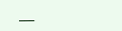___